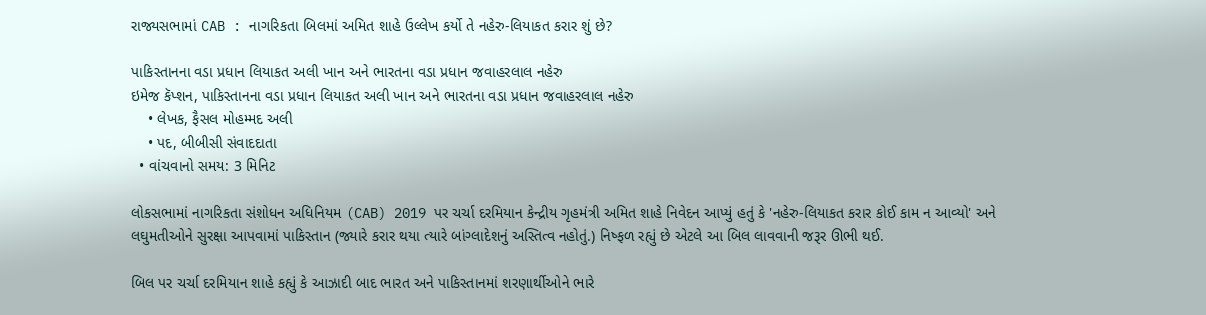રાજ્યસભામાં CAB : નાગરિકતા બિલમાં અમિત શાહે ઉલ્લેખ કર્યો તે નહેરુ-લિયાકત કરાર શું છે?

પાકિસ્તાનના વડા પ્રધાન લિયાકત અલી ખાન અને ભારતના વડા પ્રધાન જવાહરલાલ નહેરુ
ઇમેજ કૅપ્શન, પાકિસ્તાનના વડા પ્રધાન લિયાકત અલી ખાન અને ભારતના વડા પ્રધાન જવાહરલાલ નહેરુ
    • લેખક, ફૈસલ મોહમ્મદ અલી
    • પદ, બીબીસી સંવાદદાતા
  • વાંચવાનો સમય: 3 મિનિટ

લોકસભામાં નાગરિકતા સંશોધન અધિનિયમ (CAB) 2019 પર ચર્ચા દરમિયાન કેન્દ્રીય ગૃહમંત્રી અમિત શાહે નિવેદન આપ્યું હતું કે 'નહેરુ-લિયાકત કરાર કોઈ કામ ન આવ્યો' અને લઘુમતીઓને સુરક્ષા આપવામાં પાકિસ્તાન (જ્યારે કરાર થયા ત્યારે બાંગ્લાદેશનું અસ્તિત્વ નહોતું.) નિષ્ફળ રહ્યું છે એટલે આ બિલ લાવવાની જરૂર ઊભી થઈ.

બિલ પર ચર્ચા દરમિયાન શાહે કહ્યું કે આઝાદી બાદ ભારત અને પાકિસ્તાનમાં શરણાર્થીઓને ભારે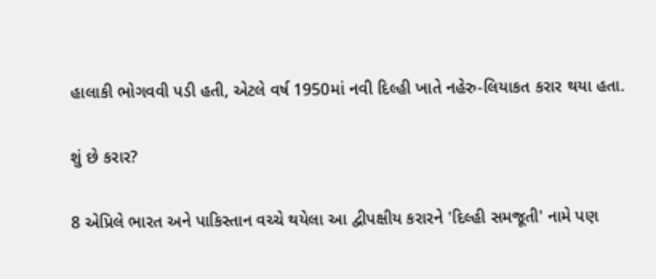હાલાકી ભોગવવી પડી હતી, એટલે વર્ષ 1950માં નવી દિલ્હી ખાતે નહેરુ-લિયાકત કરાર થયા હતા.

શું છે કરાર?

8 એપ્રિલે ભારત અને પાકિસ્તાન વચ્ચે થયેલા આ દ્વીપક્ષીય કરારને 'દિલ્હી સમજૂતી' નામે પણ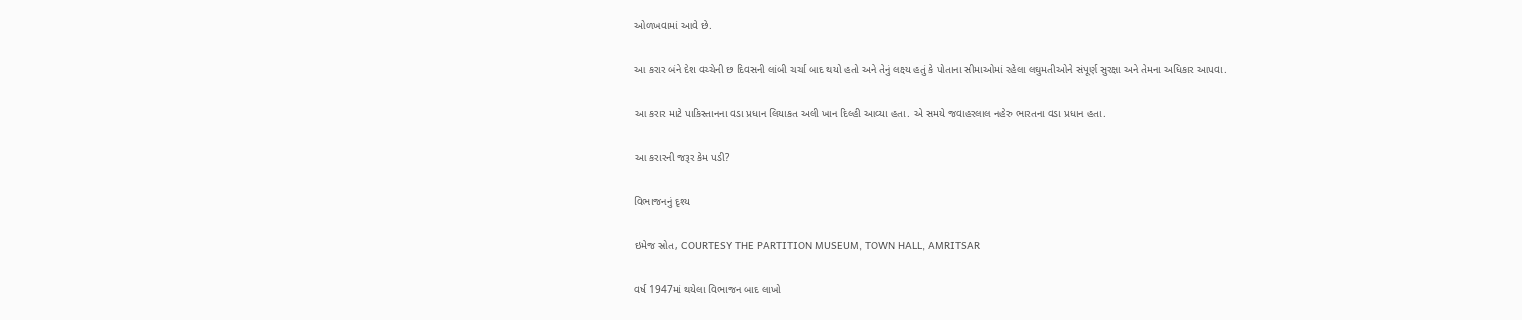ઓળખવામાં આવે છે.

આ કરાર બંને દેશ વચ્ચેની છ દિવસની લાંબી ચર્ચા બાદ થયો હતો અને તેનું લક્ષ્ય હતું કે પોતાના સીમાઓમાં રહેલા લઘુમતીઓને સંપૂર્ણ સુરક્ષા અને તેમના અધિકાર આપવા.

આ કરાર માટે પાકિસ્તાનના વડા પ્રધાન લિયાકત અલી ખાન દિલ્હી આવ્યા હતા. એ સમયે જવાહરલાલ નહેરુ ભારતના વડા પ્રધાન હતા.

આ કરારની જરૂર કેમ પડી?

વિભાજનનું દૃશ્ય

ઇમેજ સ્રોત, COURTESY THE PARTITION MUSEUM, TOWN HALL, AMRITSAR

વર્ષ 1947માં થયેલા વિભાજન બાદ લાખો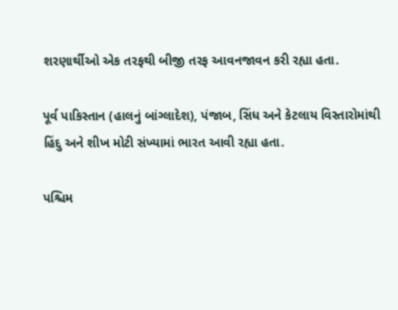શરણાર્થીઓ એક તરફથી બીજી તરફ આવનજાવન કરી રહ્યા હતા.

પૂર્વ પાકિસ્તાન (હાલનું બાંગ્લાદેશ), પંજાબ, સિંધ અને કેટલાય વિસ્તારોમાંથી હિંદુ અને શીખ મોટી સંખ્યામાં ભારત આવી રહ્યા હતા.

પશ્ચિમ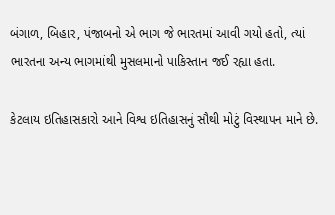બંગાળ, બિહાર, પંજાબનો એ ભાગ જે ભારતમાં આવી ગયો હતો, ત્યાં ભારતના અન્ય ભાગમાંથી મુસલમાનો પાકિસ્તાન જઈ રહ્યા હતા.

કેટલાય ઇતિહાસકારો આને વિશ્વ ઇતિહાસનું સૌથી મોટું વિસ્થાપન માને છે.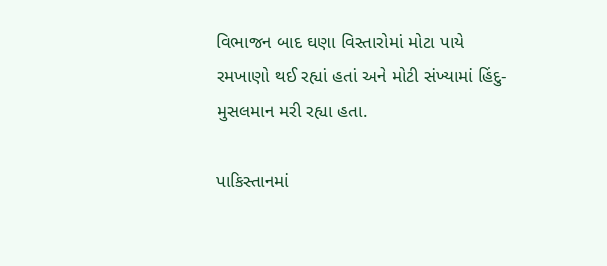વિભાજન બાદ ઘણા વિસ્તારોમાં મોટા પાયે રમખાણો થઈ રહ્યાં હતાં અને મોટી સંખ્યામાં હિંદુ-મુસલમાન મરી રહ્યા હતા.

પાકિસ્તાનમાં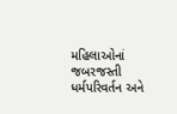મહિલાઓનાં જબરજસ્તી ધર્મપરિવર્તન અને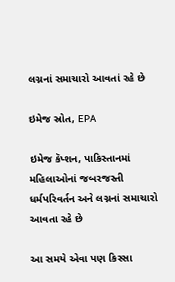લગ્નનાં સમાચારો આવતાં રહે છે

ઇમેજ સ્રોત, EPA

ઇમેજ કૅપ્શન, પાકિસ્તાનમાં મહિલાઓનાં જબરજસ્તી ધર્મપરિવર્તન અને લગ્નનાં સમાચારો આવતા રહે છે

આ સમયે એવા પણ કિસ્સા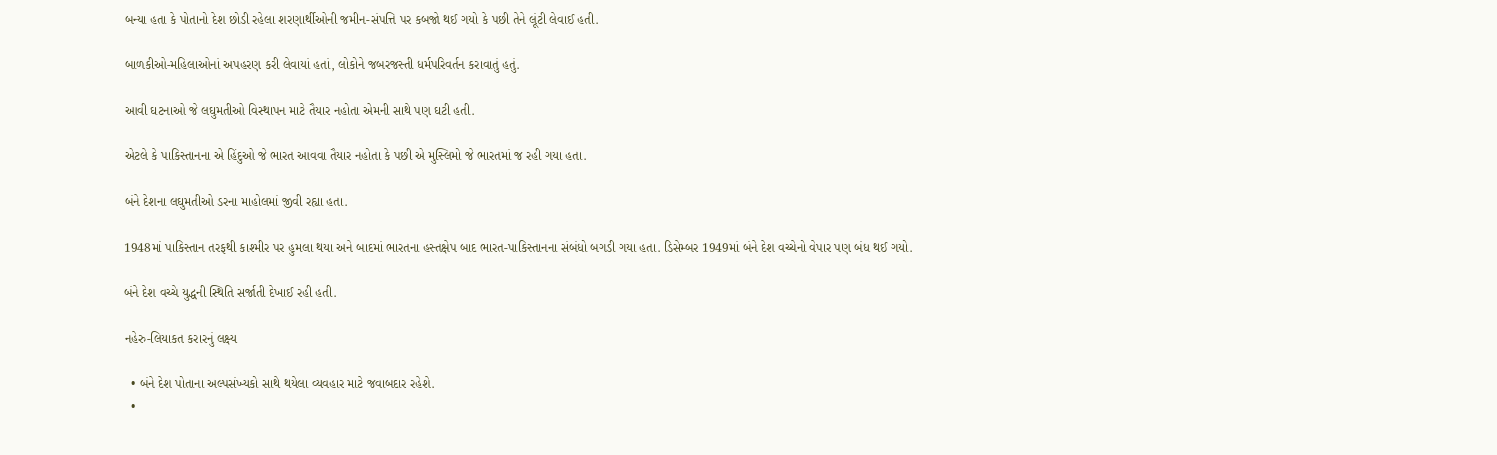બન્યા હતા કે પોતાનો દેશ છોડી રહેલા શરણાર્થીઓની જમીન-સંપત્તિ પર કબજો થઈ ગયો કે પછી તેને લૂંટી લેવાઈ હતી.

બાળકીઓ-મહિલાઓનાં અપહરણ કરી લેવાયાં હતાં, લોકોને જબરજસ્તી ધર્મપરિવર્તન કરાવાતું હતું.

આવી ઘટનાઓ જે લઘુમતીઓ વિસ્થાપન માટે તૈયાર નહોતા એમની સાથે પણ ઘટી હતી.

એટલે કે પાકિસ્તાનના એ હિંદુઓ જે ભારત આવવા તૈયાર નહોતા કે પછી એ મુસ્લિમો જે ભારતમાં જ રહી ગયા હતા.

બંને દેશના લઘુમતીઓ ડરના માહોલમાં જીવી રહ્યા હતા.

1948માં પાકિસ્તાન તરફથી કાશ્મીર પર હુમલા થયા અને બાદમાં ભારતના હસ્તક્ષેપ બાદ ભારત-પાકિસ્તાનના સંબંધો બગડી ગયા હતા. ડિસેમ્બર 1949માં બંને દેશ વચ્ચેનો વેપાર પણ બંધ થઈ ગયો.

બંને દેશ વચ્ચે યુદ્ધની સ્થિતિ સર્જાતી દેખાઈ રહી હતી.

નહેરુ-લિયાકત કરારનું લક્ષ્ય

  • બંને દેશ પોતાના અલ્પસંખ્યકો સાથે થયેલા વ્યવહાર માટે જવાબદાર રહેશે.
  •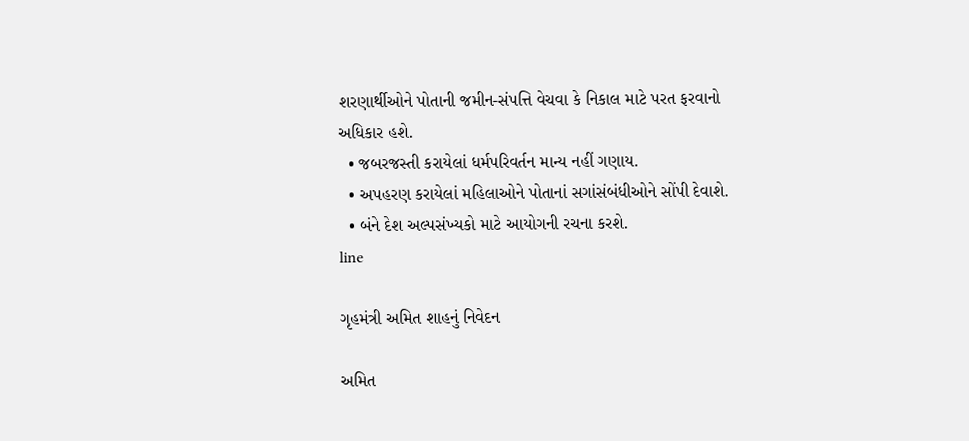શરણાર્થીઓને પોતાની જમીન-સંપત્તિ વેચવા કે નિકાલ માટે પરત ફરવાનો અધિકાર હશે.
  • જબરજસ્તી કરાયેલાં ધર્મપરિવર્તન માન્ય નહીં ગણાય.
  • અપહરણ કરાયેલાં મહિલાઓને પોતાનાં સગાંસંબંધીઓને સોંપી દેવાશે.
  • બંને દેશ અલ્પસંખ્યકો માટે આયોગની રચના કરશે.
line

ગૃહમંત્રી અમિત શાહનું નિવેદન

અમિત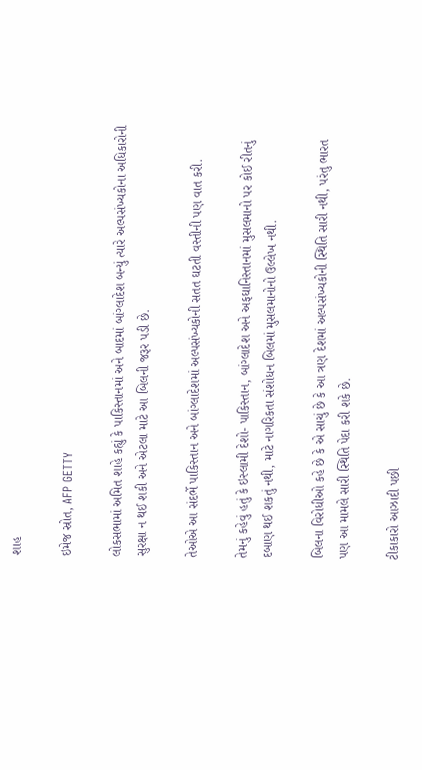શાહ

ઇમેજ સ્રોત, AFP GETTY

લોકસભામાં અમિત શાહે કહ્યું કે પાકિસ્તાનમાં અને બાદમાં બાંગ્લાદેશ બન્યું ત્યારે અલ્પસંખ્યકોના અધિકારોની સુરક્ષા ન થઈ શકી અને એટલા માટે આ બિલની જરૂર પડી છે.

તેઓએ આ સંદર્ભે પાકિસ્તાન અને બાંગ્લાદેશમાં અલ્પસંખ્યકોની સતત ઘટતી વસ્તીની પણ વાત કરી.

તેમનું કહેવું હતું કે ઇસ્લામી દેશો- પાકિસ્તાન, બાંગ્લાદેશ અને અફઘાનિસ્તાનમાં મુસલમાનો પર કોઈ રીતનું દબાણ થઈ શકતું નથી, માટે નાગરિકતા સંશોધન બિલમાં મુસલમાનોનો ઉલ્લેખ નથી.

બિલના વિરોધીઓ કહે છે કે એ સાચું છે કે આ ત્રણ દેશમાં અલ્પસંખ્યકોની સ્થિતિ સારી નથી, પરંતુ ભારત પણ આ મામલે સારી સ્થિતિ પેદા કરી શકે છે.

ટીકાકારો આઝાદી પછી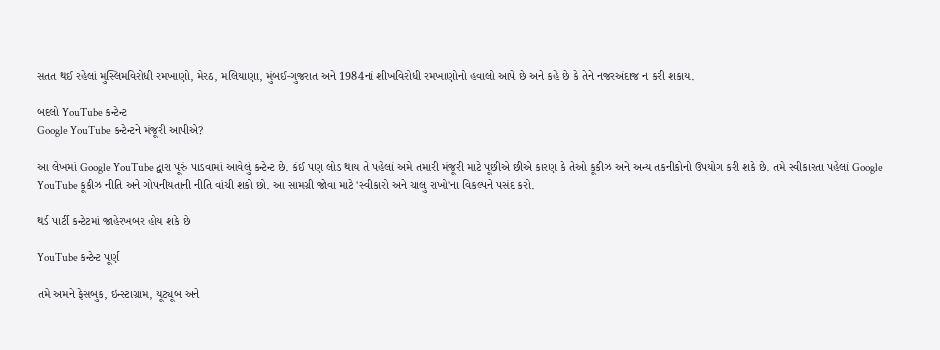સતત થઈ રહેલાં મુસ્લિમવિરોધી રમખાણો, મેરઠ, મલિયાણા, મુંબઈ-ગુજરાત અને 1984નાં શીખવિરોધી રમખાણોનો હવાલો આપે છે અને કહે છે કે તેને નજરઅંદાજ ન કરી શકાય.

બદલો YouTube કન્ટેન્ટ
Google YouTube કન્ટેન્ટને મંજૂરી આપીએ?

આ લેખમાં Google YouTube દ્વારા પૂરું પાડવામાં આવેલું કન્ટેન્ટ છે. કંઈ પણ લોડ થાય તે પહેલાં અમે તમારી મંજૂરી માટે પૂછીએ છીએ કારણ કે તેઓ કૂકીઝ અને અન્ય તકનીકોનો ઉપયોગ કરી શકે છે. તમે સ્વીકારતા પહેલાં Google YouTube કૂકીઝ નીતિ અને ગોપનીયતાની નીતિ વાંચી શકો છો. આ સામગ્રી જોવા માટે 'સ્વીકારો અને ચાલુ રાખો'ના વિકલ્પને પસંદ કરો.

થર્ડ પાર્ટી કન્ટેટમાં જાહેરખબર હોય શકે છે

YouTube કન્ટેન્ટ પૂર્ણ

તમે અમને ફેસબુક, ઇન્સ્ટાગ્રામ, યૂટ્યૂબ અને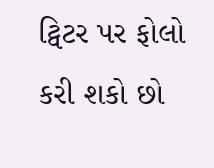ટ્વિટર પર ફોલો કરી શકો છો